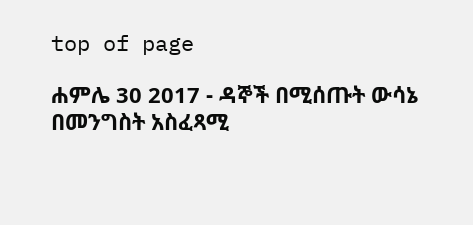top of page

ሐምሌ 30 2017 - ዳኞች በሚሰጡት ውሳኔ በመንግስት አስፈጻሚ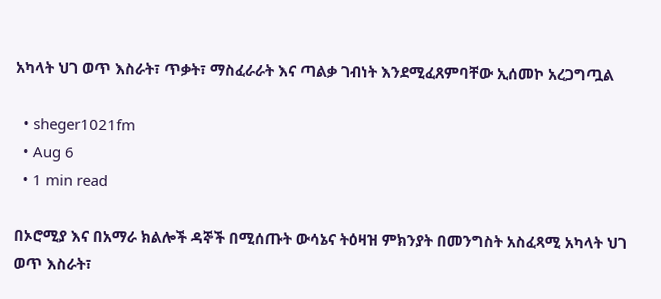አካላት ህገ ወጥ እስራት፣ ጥቃት፣ ማስፈራራት እና ጣልቃ ገብነት እንደሚፈጸምባቸው ኢሰመኮ አረጋግጧል

  • sheger1021fm
  • Aug 6
  • 1 min read

በኦሮሚያ እና በአማራ ክልሎች ዳኞች በሚሰጡት ውሳኔና ትዕዛዝ ምክንያት በመንግስት አስፈጻሚ አካላት ህገ ወጥ እስራት፣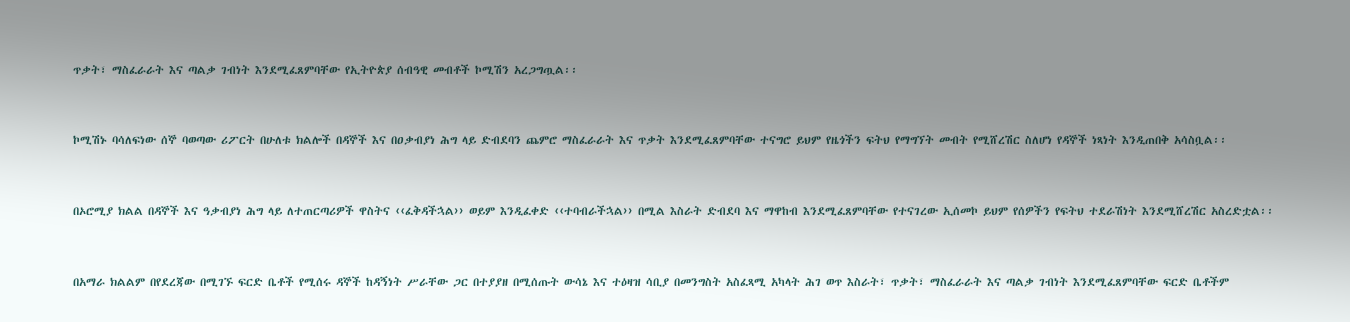ጥቃት፣ ማስፈራራት እና ጣልቃ ገብነት እንደሚፈጸምባቸው የኢትዮጵያ ሰብዓዊ መብቶች ኮሚሽን አረጋግጧል፡፡


ኮሚሽኑ ባሳለፍነው ሰኞ ባወጣው ሪፖርት በሁለቱ ክልሎች በዳኞች እና በዐቃብያነ ሕግ ላይ ድብደባን ጨምሮ ማስፈራራት እና ጥቃት እንደሚፈጸምባቸው ተናግሮ ይህም የዜጎችን ፍትህ የማግኘት መብት የሚሸረሽር ስለሆነ የዳኞች ነጻነት እንዲጠበቅ አሳስቧል፡፡


በኦሮሚያ ክልል በዳኞች እና ዓቃብያነ ሕግ ላይ ለተጠርጣሪዎች ዋስትና ‹‹ፈቅዳችኋል›› ወይም እንዲፈቀድ ‹‹ተባብራችኋል›› በሚል እስራት ድብደባ እና ማዋከብ እንደሚፈጸምባቸው የተናገረው ኢሰመኮ ይህም የሰዎችን የፍትህ ተደራሽነት እንደሚሸረሽር አስረድቷል፡፡


በአማራ ክልልም በየደረጃው በሚገኙ ፍርድ ቤቶች የሚሰሩ ዳኞች ከዳኝነት ሥራቸው ጋር በተያያዘ በሚሰጡት ውሳኔ እና ተዕዛዝ ሳቢያ በመንግስት አስፈጻሚ አካላት ሕገ ወጥ እስራት፣ ጥቃት፣ ማስፈራራት እና ጣልቃ ገብነት እንደሚፈጸምባቸው ፍርድ ቤቶችም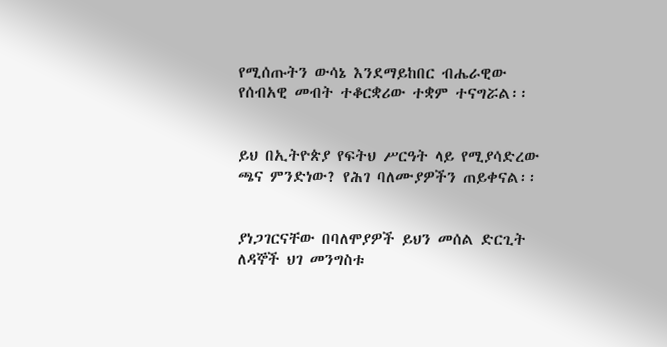የሚሰጡትን ውሳኔ እንደማይከበር ብሔራዊው የሰብአዊ መብት ተቆርቋሪው ተቋም ተናግሯል፡፡


ይህ በኢትዮጵያ የፍትህ ሥርዓት ላይ የሚያሳድረው ጫና ምንድነው? የሕገ ባለሙያዎችን ጠይቀናል፡፡


ያነጋገርናቸው በባለሞያዎች ይህን መሰል ድርጊት ለዳኞች ህገ መንግስቱ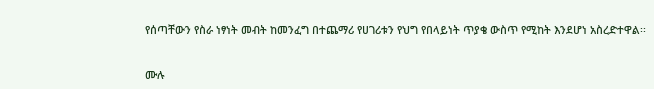የሰጣቸውን የስራ ነፃነት መብት ከመንፈግ በተጨማሪ የሀገሪቱን የህግ የበላይነት ጥያቄ ውስጥ የሚከት እንደሆነ አስረድተዋል፡፡


ሙሉ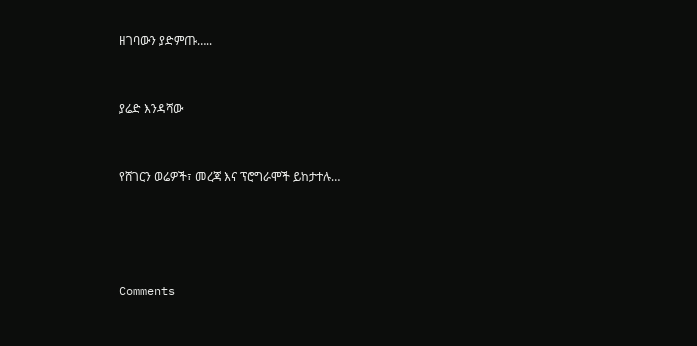ዘገባውን ያድምጡ…..


ያሬድ እንዳሻው


የሸገርን ወሬዎች፣ መረጃ እና ፕሮግራሞች ይከታተሉ…




Comments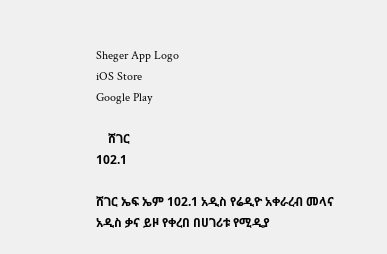Sheger App Logo
iOS Store
Google Play

    ሸገር
102.1

ሸገር ኤፍ ኤም 102.1 አዲስ የሬዲዮ አቀራረብ መላና አዲስ ቃና ይዞ የቀረበ በሀገሪቱ የሚዲያ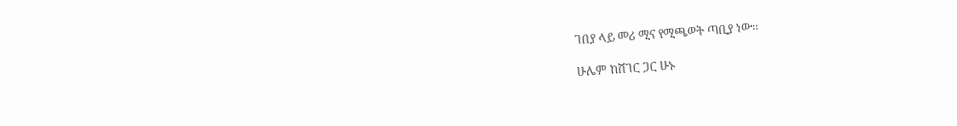ገበያ ላይ መሪ ሚና የሚጫወት ጣቢያ ነው፡፡

ሁሌም ከሸገር ጋር ሁኑ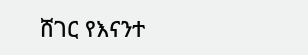ሸገር የእናንተ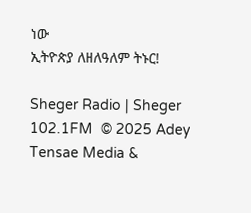ነው
ኢትዮጵያ ለዘለዓለም ትኑር!

Sheger Radio | Sheger 102.1FM  © 2025 Adey Tensae Media &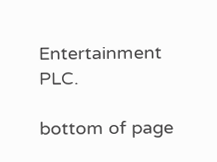Entertainment PLC.

bottom of page